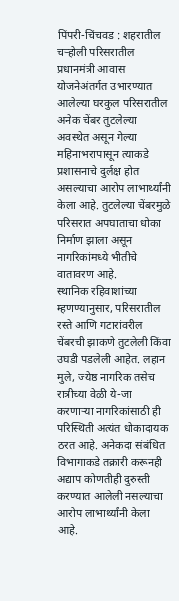पिंपरी-चिंचवड : शहरातील चऱ्होली परिसरातील प्रधानमंत्री आवास योजनेअंतर्गत उभारण्यात आलेल्या घरकुल परिसरातील अनेक चेंबर तुटलेल्या अवस्थेत असून गेल्या महिनाभरापासून त्याकडे प्रशासनाचे दुर्लक्ष होत असल्याचा आरोप लाभार्थ्यांनी केला आहे. तुटलेल्या चेंबरमुळे परिसरात अपघाताचा धोका निर्माण झाला असून नागरिकांमध्ये भीतीचे वातावरण आहे.
स्थानिक रहिवाशांच्या म्हणण्यानुसार, परिसरातील रस्ते आणि गटारांवरील चेंबरची झाकणे तुटलेली किंवा उघडी पडलेली आहेत. लहान मुले, ज्येष्ठ नागरिक तसेच रात्रीच्या वेळी ये-जा करणाऱ्या नागरिकांसाठी ही परिस्थिती अत्यंत धोकादायक ठरत आहे. अनेकदा संबंधित विभागाकडे तक्रारी करूनही अद्याप कोणतीही दुरुस्ती करण्यात आलेली नसल्याचा आरोप लाभार्थ्यांनी केला आहे.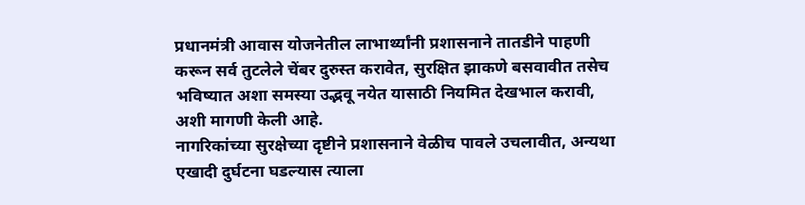प्रधानमंत्री आवास योजनेतील लाभार्थ्यांनी प्रशासनाने तातडीने पाहणी करून सर्व तुटलेले चेंबर दुरुस्त करावेत, सुरक्षित झाकणे बसवावीत तसेच भविष्यात अशा समस्या उद्भवू नयेत यासाठी नियमित देखभाल करावी, अशी मागणी केली आहे.
नागरिकांच्या सुरक्षेच्या दृष्टीने प्रशासनाने वेळीच पावले उचलावीत, अन्यथा एखादी दुर्घटना घडल्यास त्याला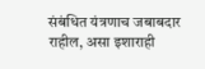संबंधित यंत्रणाच जबाबदार राहील, असा इशाराही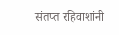संतप्त रहिवाशांनी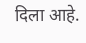दिला आहे.